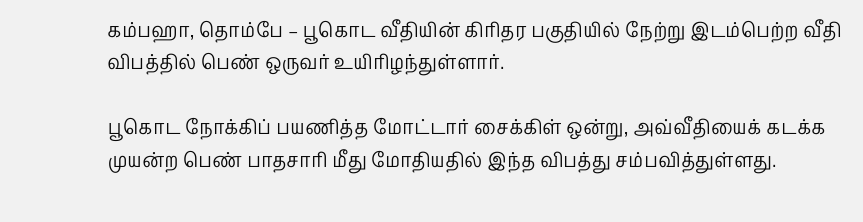கம்பஹா, தொம்பே – பூகொட வீதியின் கிரிதர பகுதியில் நேற்று இடம்பெற்ற வீதி விபத்தில் பெண் ஒருவர் உயிரிழந்துள்ளார்.

பூகொட நோக்கிப் பயணித்த மோட்டார் சைக்கிள் ஒன்று, அவ்வீதியைக் கடக்க முயன்ற பெண் பாதசாரி மீது மோதியதில் இந்த விபத்து சம்பவித்துள்ளது.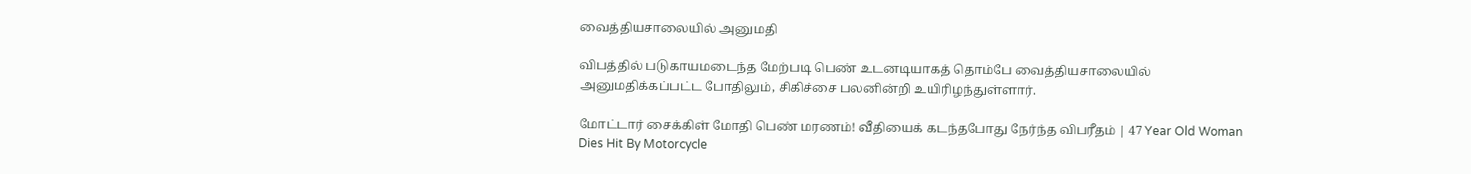வைத்தியசாலையில் அனுமதி

விபத்தில் படுகாயமடைந்த மேற்படி பெண் உடனடியாகத் தொம்பே வைத்தியசாலையில் அனுமதிக்கப்பட்ட போதிலும், சிகிச்சை பலனின்றி உயிரிழந்துள்ளார்.

மோட்டார் சைக்கிள் மோதி பெண் மரணம்! வீதியைக் கடந்தபோது நேர்ந்த விபரீதம் | 47 Year Old Woman Dies Hit By Motorcycle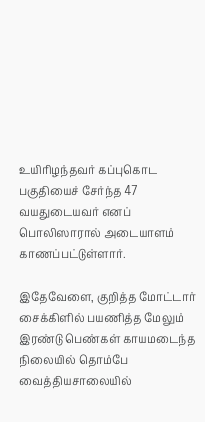உயிரிழந்தவர் கப்புகொட பகுதியைச் சேர்ந்த 47 வயதுடையவர் எனப் பொலிஸாரால் அடையாளம் காணப்பட்டுள்ளார்.

இதேவேளை, குறித்த மோட்டார் சைக்கிளில் பயணித்த மேலும் இரண்டு பெண்கள் காயமடைந்த நிலையில் தொம்பே வைத்தியசாலையில்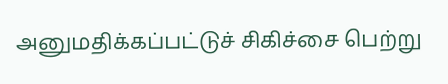அனுமதிக்கப்பட்டுச் சிகிச்சை பெற்று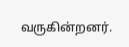வருகின்றனர்.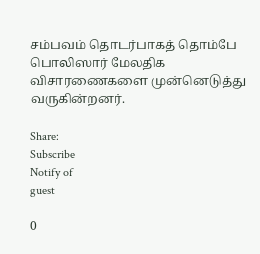சம்பவம் தொடர்பாகத் தொம்பே பொலிஸார் மேலதிக விசாரணைகளை முன்னெடுத்து வருகின்றனர்.

Share:
Subscribe
Notify of
guest

0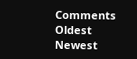Comments
Oldest
Newest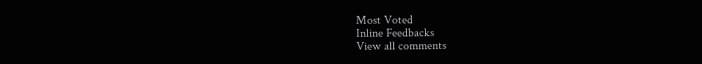Most Voted
Inline Feedbacks
View all comments